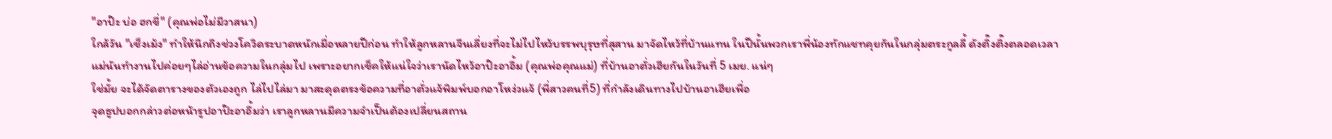"อาป๊ะ บ่อ ฮกขี่" (คุณพ่อไม่มีวาสนา)
ใกล้วัน "เช็งเม้ง" ทำให้นึกถึงช่วงโควิดระบาดหนักเมื่อหลายปีก่อน ทำให้ลูกหลานจีนเลี่ยงที่จะไม่ไปไหว้บรรพบุรุษที่สุสาน มาจัดไหว้ที่บ้านแทน ในปีนั้นพวกเราพี่น้องทักแชทคุยกันในกลุ่มตระกูลลี้ ดังติ๊งติ๊งตลอดเวลา
แม่นันทำงานไปค่อยๆไล่อ่านข้อความในกลุ่มไป เพราะอยากเช็คให้แน่ใจว่าเรานัดไหว้อาป๊ะอาอึ้ม (คุณพ่อคุณแม่) ที่บ้านอาตั่วเฮียกันในวันที่ 5 เมย. แน่ๆ
ใช่มั้ย จะได้จัดตารางของตัวเองถูก ไล่ไปไล่มา มาสะดุดตรงข้อความที่อาตั่วแจ้พิมพ์บอกอาโหง่วแจ้ (พี่สาวคนที่5) ที่กำลังเดินทางไปบ้านอาเฮียเพื่อ
จุดธูปบอกกล่าวต่อหน้ารูปอาป๊ะอาอึ้มว่า เราลูกหลานมีความจำเป็นต้องเปลี่ยนสถาน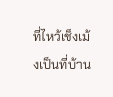ที่ไหว้เช็งเม้งเป็นที่บ้าน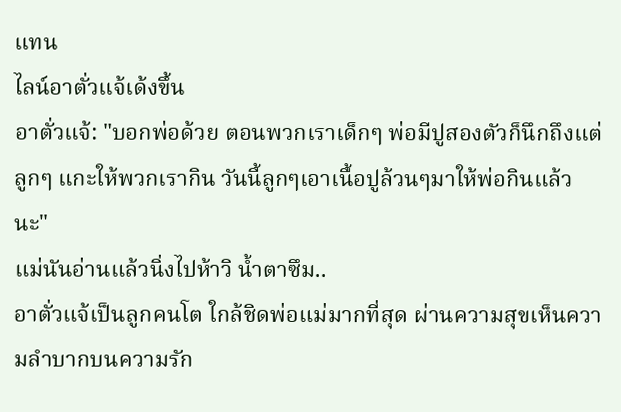แทน
ไลน์อาตั่วแจ้เด้งขึ้น
อาตั่วแจ้: "บอกพ่อด้วย ตอนพวกเราเด็กๆ พ่อมีปูสองตัวก็นึกถึงแต่ลูกๆ แกะให้พวกเรากิน วันนี้ลูกๆเอาเนื้อปูล้วนๆมาให้พ่อกินแล้วนะ"
แม่นันอ่านแล้วนิ่งไปห้าวิ น้ำตาซึม..
อาตั่วแจ้เป็นลูกคนโต ใกล้ชิดพ่อแม่มากที่สุด ผ่านความสุขเห็นความลำบากบนความรัก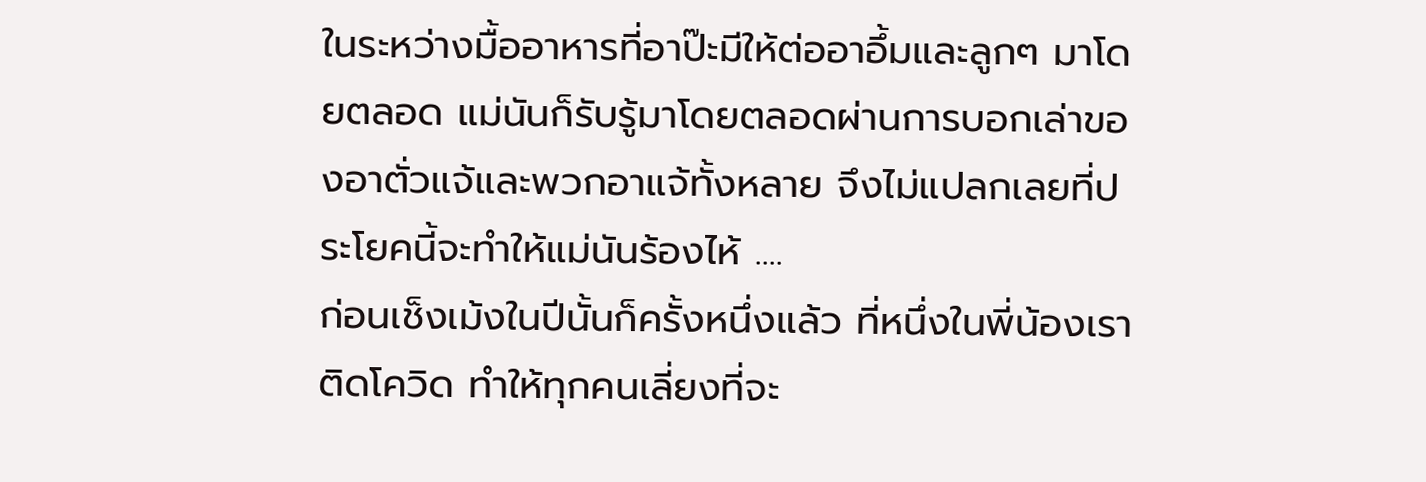ในระหว่างมื้ออาหารที่อาป๊ะมีให้ต่ออาอึ้มและลูกๆ มาโดยตลอด แม่นันก็รับรู้มาโดยตลอดผ่านการบอกเล่าของอาตั่วแจ้และพวกอาแจ้ทั้งหลาย จึงไม่แปลกเลยที่ประโยคนี้จะทำให้แม่นันร้องไห้ ....
ก่อนเช็งเม้งในปีนั้นก็ครั้งหนึ่งแล้ว ที่หนึ่งในพี่น้องเราติดโควิด ทำให้ทุกคนเลี่ยงที่จะ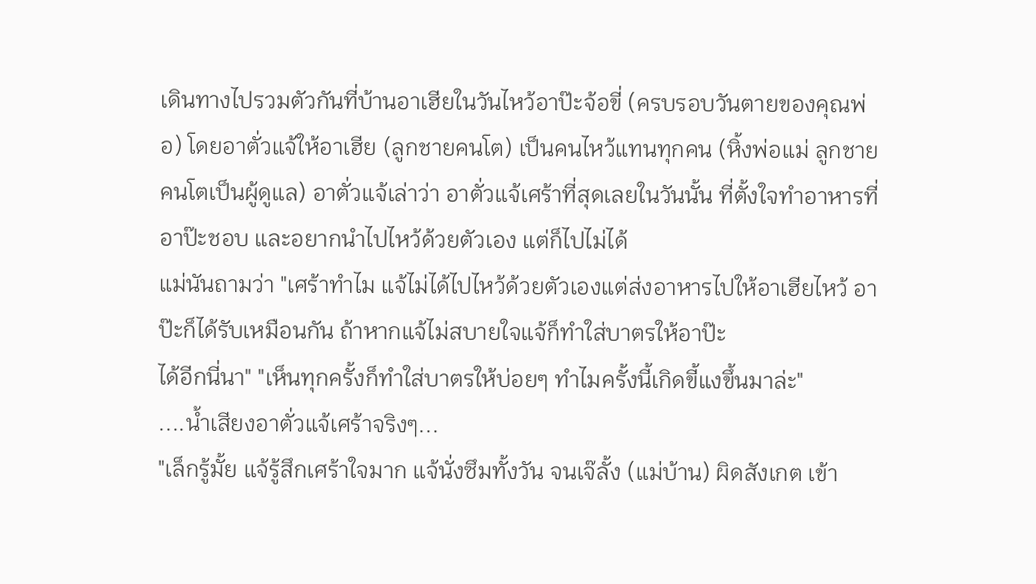เดินทางไปรวมตัวกันที่บ้านอาเฮียในวันไหว้อาป๊ะจ้อขี่ (ครบรอบวันตายของคุณพ่อ) โดยอาตั่วแจ้ให้อาเฮีย (ลูกชายคนโต) เป็นคนไหว้แทนทุกคน (หิ้งพ่อแม่ ลูกชายคนโตเป็นผู้ดูแล) อาตั่วแจ้เล่าว่า อาตั่วแจ้เศร้าที่สุดเลยในวันนั้น ที่ตั้งใจทำอาหารที่อาป๊ะชอบ และอยากนำไปไหว้ด้วยตัวเอง แต่ก็ไปไม่ได้
แม่นันถามว่า "เศร้าทำไม แจ้ไม่ได้ไปไหว้ด้วยตัวเองแต่ส่งอาหารไปให้อาเฮียไหว้ อาป๊ะก็ได้รับเหมือนกัน ถ้าหากแจ้ไม่สบายใจแจ้ก็ทำใส่บาตรให้อาป๊ะ
ได้อีกนี่นา" "เห็นทุกครั้งก็ทำใส่บาตรให้บ่อยๆ ทำไมครั้งนี้เกิดขี้แงขึ้นมาล่ะ"
....น้ำเสียงอาตั่วแจ้เศร้าจริงๆ...
"เล็กรู้มั้ย แจ้รู้สึกเศร้าใจมาก แจ้นั่งซึมทั้งวัน จนเจ๊ลั้ง (แม่บ้าน) ผิดสังเกต เข้า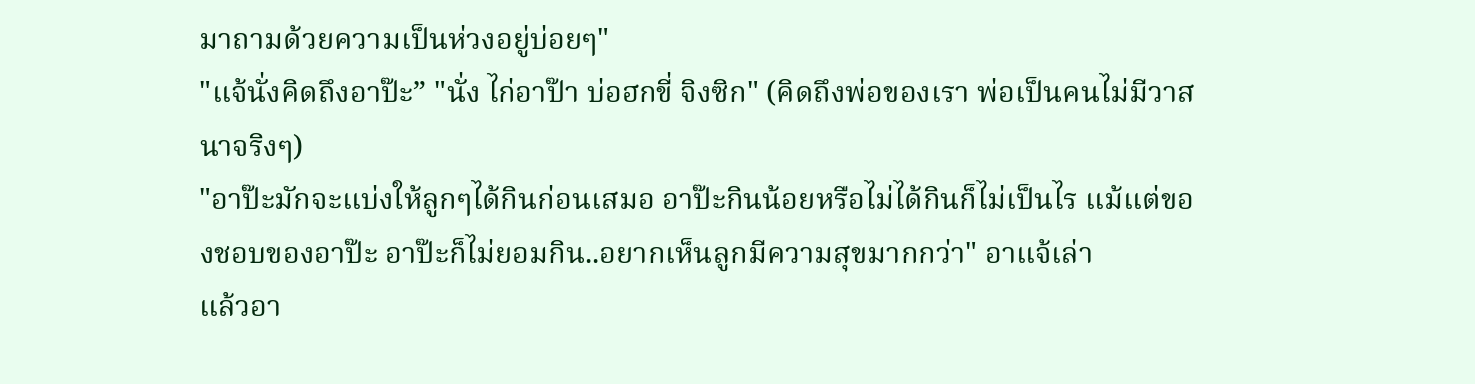มาถามด้วยความเป็นห่วงอยู่บ่อยๆ"
"แจ้นั่งคิดถึงอาป๊ะ” "นั่ง ไก่อาป๊า บ่อฮกขี่ จิงซิก" (คิดถึงพ่อของเรา พ่อเป็นคนไม่มีวาสนาจริงๆ)
"อาป๊ะมักจะแบ่งให้ลูกๆได้กินก่อนเสมอ อาป๊ะกินน้อยหรือไม่ได้กินก็ไม่เป็นไร แม้แต่ของชอบของอาป๊ะ อาป๊ะก็ไม่ยอมกิน..อยากเห็นลูกมีความสุขมากกว่า" อาแจ้เล่า
แล้วอา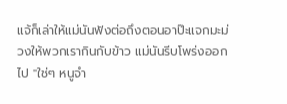แจ้ก็เล่าให้แม่นันฟังต่อถึงตอนอาป๊ะแจกมะม่วงให้พวกเรากินกับข้าว แม่นันรีบโพร่งออกไป "ใช่ๆ หนูจำ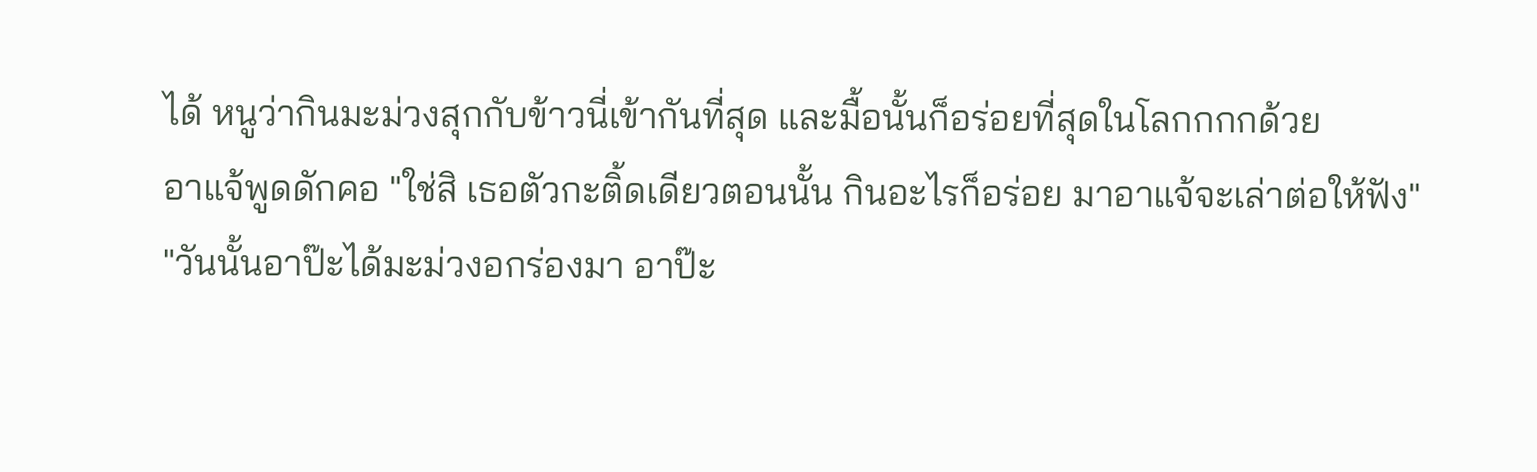ได้ หนูว่ากินมะม่วงสุกกับข้าวนี่เข้ากันที่สุด และมื้อนั้นก็อร่อยที่สุดในโลกกกกด้วย
อาแจ้พูดดักคอ "ใช่สิ เธอตัวกะติ้ดเดียวตอนนั้น กินอะไรก็อร่อย มาอาแจ้จะเล่าต่อให้ฟัง"
"วันนั้นอาป๊ะได้มะม่วงอกร่องมา อาป๊ะ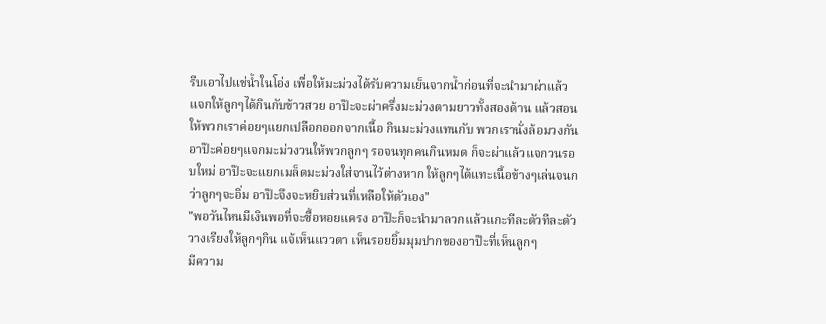รีบเอาไปแช่น้ำในโอ่ง เพื่อให้มะม่วงได้รับความเย็นจากน้ำก่อนที่จะนำมาผ่าแล้วแจกให้ลูกๆได้กินกับข้าวสวย อาป๊ะจะผ่าครึ่งมะม่วงตามยาวทั้งสองด้าน แล้วสอนให้พวกเราค่อยๆแยกเปลือกออกจากเนื้อ กินมะม่วงแทนกับ พวกเรานั่งล้อมวงกัน อาป๊ะค่อยๆแจกมะม่วงวนให้พวกลูกๆ รอจนทุกคนกินหมด ก็จะผ่าแล้วแจกวนรอบใหม่ อาป๊ะจะแยกเมล็ดมะม่วงใส่จานไว้ต่างหาก ให้ลูกๆได้แทะเนื้อข้างๆเล่นจนกว่าลูกๆจะอิ่ม อาป๊ะจึงจะหยิบส่วนที่เหลือให้ตัวเอง"
"พอวันไหนมีเงินพอที่จะซื้อหอยแครง อาป๊ะก็จะนำมาลวกแล้วแกะทีละตัวทีละตัววางเรียงให้ลูกๆกิน แจ้เห็นแววตา เห็นรอยยิ้มมุมปากของอาป๊ะที่เห็นลูกๆ
มีความ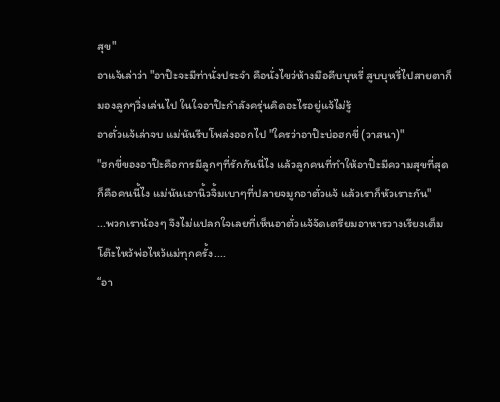สุข"
อาแจ้เล่าว่า "อาป๊ะจะมีท่านั่งประจำ คือนั่งไขว่ห้างมือคีบบุหรี่ สูบบุหรี่ไปสายตาก็มองลูกๆวิ่งเล่นไป ในใจอาป๊ะกำลังครุ่นคิดอะไรอยู่แจ้ไม่รู้
อาตั่วแจ้เล่าจบ แม่นันรีบโพล่งออกไป "ใครว่าอาป๊ะบ่อฮกขี่ (วาสนา)"
"ฮกขี่ของอาป๊ะคือการมีลูกๆที่รักกันนี่ไง แล้วลูกคนที่ทำให้อาป๊ะมีความสุขที่สุด ก็คือคนนี้ไง แม่นันเอานิ้วจิ้มเบาๆที่ปลายจมูกอาตั่วแจ้ แล้วเราก็หัวเราะกัน"
...พวกเราน้องๆ จึงไม่แปลกใจเลยที่เห็นอาตั่วแจ้จัดเตรียมอาหารวางเรียงเต็มโต๊ะไหว้พ่อไหว้แม่ทุกครั้ง....
“อา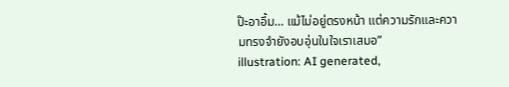ป๊ะอาอึ้ม… แม้ไม่อยู่ตรงหน้า แต่ความรักและความทรงจำยังอบอุ่นในใจเราเสมอ”
illustration: AI generated,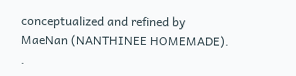conceptualized and refined by MaeNan (NANTHINEE HOMEMADE).
.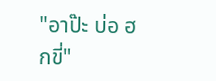"อาป๊ะ บ่อ ฮกขี่"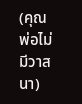(คุณพ่อไม่มีวาสนา)